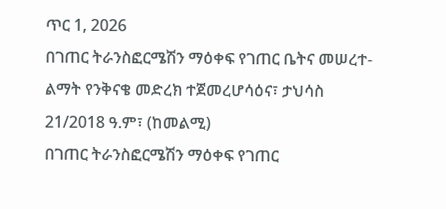ጥር 1, 2026
በገጠር ትራንስፎርሜሽን ማዕቀፍ የገጠር ቤትና መሠረተ-ልማት የንቅናቄ መድረክ ተጀመረሆሳዕና፣ ታህሳስ 21/2018 ዓ.ም፣ (ከመልሚ)
በገጠር ትራንስፎርሜሽን ማዕቀፍ የገጠር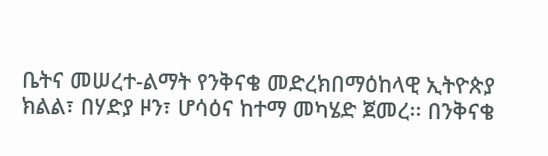ቤትና መሠረተ-ልማት የንቅናቄ መድረክበማዕከላዊ ኢትዮጵያ ክልል፣ በሃድያ ዞን፣ ሆሳዕና ከተማ መካሄድ ጀመረ፡፡ በንቅናቄ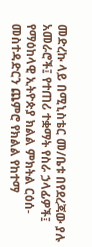መድረኩ ላይ በሚኒስቴር መ/ቤቱ በየደረጃው ያሉ አመራሮች፤ የተጠሪ ተቋማት የስራ ኃላፊዎች፤ የማዕከላዊ ኢትዮጵያ ክልል ምክትል ርዕሰ-መስተዳድርን ጨምሮ የክልል የከተማ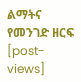ልማትና የመንገድ ዘርፍ
[post-views]